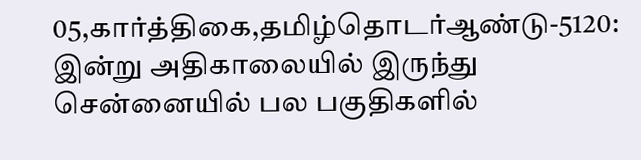05,கார்த்திகை,தமிழ்தொடர்ஆண்டு-5120: இன்று அதிகாலையில் இருந்து சென்னையில் பல பகுதிகளில்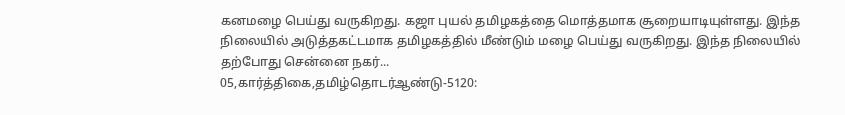கனமழை பெய்து வருகிறது. கஜா புயல் தமிழகத்தை மொத்தமாக சூறையாடியுள்ளது. இந்த நிலையில் அடுத்தகட்டமாக தமிழகத்தில் மீண்டும் மழை பெய்து வருகிறது. இந்த நிலையில் தற்போது சென்னை நகர்...
05,கார்த்திகை,தமிழ்தொடர்ஆண்டு-5120: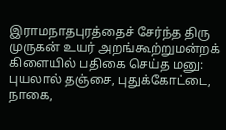இராமநாதபுரத்தைச் சேர்ந்த திரு முருகன் உயர் அறங்கூற்றுமன்றக் கிளையில் பதிகை செய்த மனு: புயலால் தஞ்சை, புதுக்கோட்டை, நாகை,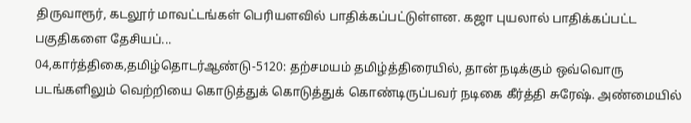திருவாரூர், கடலூர் மாவட்டங்கள் பெரியளவில் பாதிக்கப்பட்டுள்ளன. கஜா புயலால் பாதிக்கப்பட்ட பகுதிகளை தேசியப்...
04,கார்த்திகை,தமிழ்தொடர்ஆண்டு-5120: தற்சமயம் தமிழ்த்திரையில், தான் நடிக்கும் ஒவ்வொரு படங்களிலும் வெற்றியை கொடுத்துக் கொடுத்துக் கொண்டிருப்பவர் நடிகை கீர்த்தி சுரேஷ். அண்மையில்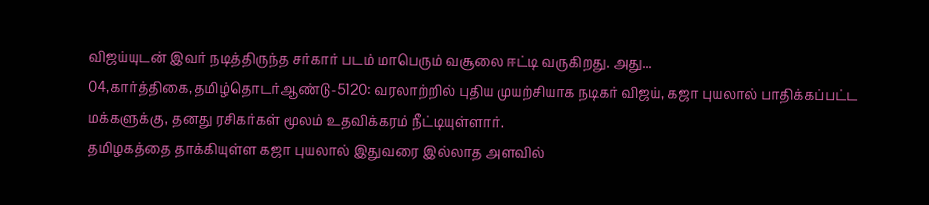விஜய்யுடன் இவர் நடித்திருந்த சர்கார் படம் மாபெரும் வசூலை ஈட்டி வருகிறது. அது...
04,கார்த்திகை,தமிழ்தொடர்ஆண்டு-5120: வரலாற்றில் புதிய முயற்சியாக நடிகர் விஜய், கஜா புயலால் பாதிக்கப்பட்ட மக்களுக்கு, தனது ரசிகர்கள் மூலம் உதவிக்கரம் நீட்டியுள்ளார்.
தமிழகத்தை தாக்கியுள்ள கஜா புயலால் இதுவரை இல்லாத அளவில்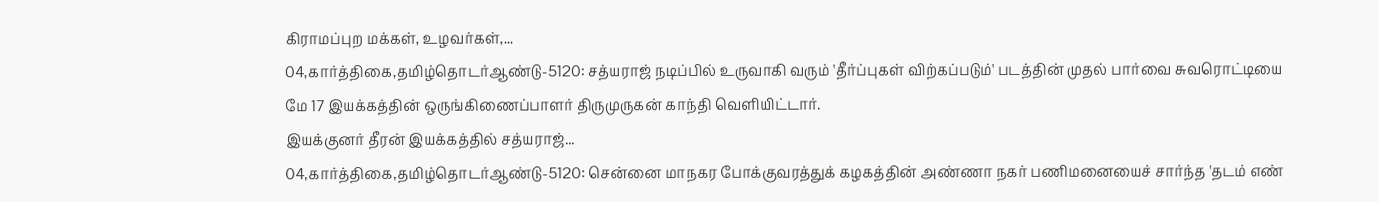கிராமப்புற மக்கள், உழவர்கள்,...
04,கார்த்திகை,தமிழ்தொடர்ஆண்டு-5120: சத்யராஜ் நடிப்பில் உருவாகி வரும் 'தீர்ப்புகள் விற்கப்படும்' படத்தின் முதல் பார்வை சுவரொட்டியை மே 17 இயக்கத்தின் ஒருங்கிணைப்பாளர் திருமுருகன் காந்தி வெளியிட்டார்.
இயக்குனர் தீரன் இயக்கத்தில் சத்யராஜ்...
04,கார்த்திகை,தமிழ்தொடர்ஆண்டு-5120: சென்னை மாநகர போக்குவரத்துக் கழகத்தின் அண்ணா நகர் பணிமனையைச் சார்ந்த 'தடம் எண்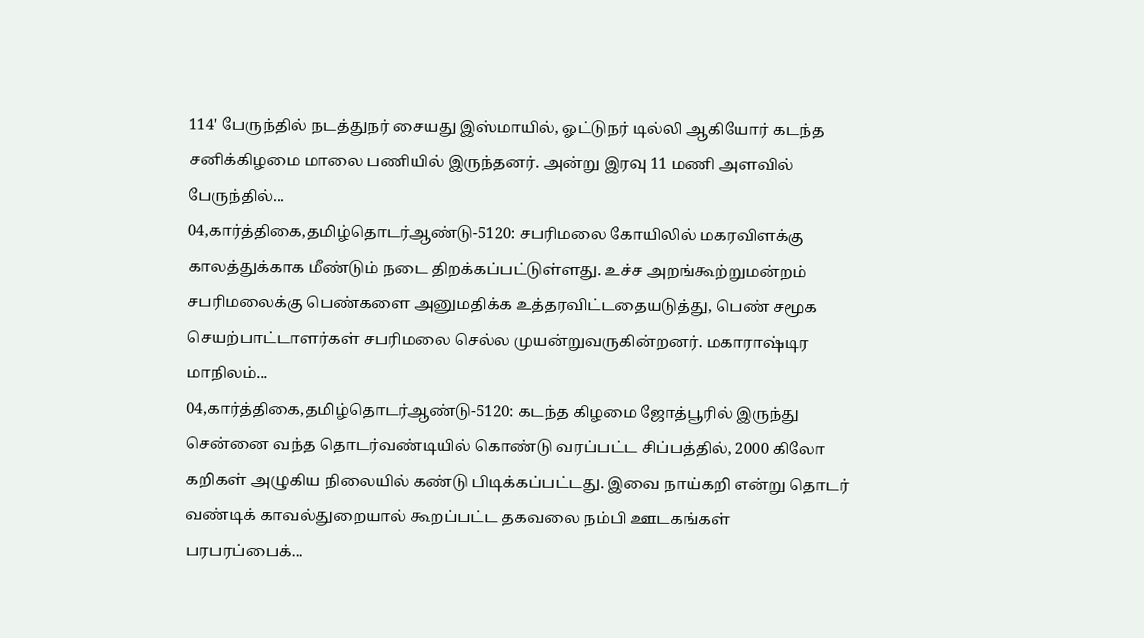114' பேருந்தில் நடத்துநர் சையது இஸ்மாயில், ஓட்டுநர் டில்லி ஆகியோர் கடந்த சனிக்கிழமை மாலை பணியில் இருந்தனர். அன்று இரவு 11 மணி அளவில் பேருந்தில்...
04,கார்த்திகை,தமிழ்தொடர்ஆண்டு-5120: சபரிமலை கோயிலில் மகரவிளக்கு காலத்துக்காக மீண்டும் நடை திறக்கப்பட்டுள்ளது. உச்ச அறங்கூற்றுமன்றம் சபரிமலைக்கு பெண்களை அனுமதிக்க உத்தரவிட்டதையடுத்து, பெண் சமூக செயற்பாட்டாளர்கள் சபரிமலை செல்ல முயன்றுவருகின்றனர். மகாராஷ்டிர மாநிலம்...
04,கார்த்திகை,தமிழ்தொடர்ஆண்டு-5120: கடந்த கிழமை ஜோத்பூரில் இருந்து சென்னை வந்த தொடர்வண்டியில் கொண்டு வரப்பட்ட சிப்பத்தில், 2000 கிலோ கறிகள் அழுகிய நிலையில் கண்டு பிடிக்கப்பட்டது. இவை நாய்கறி என்று தொடர் வண்டிக் காவல்துறையால் கூறப்பட்ட தகவலை நம்பி ஊடகங்கள் பரபரப்பைக்...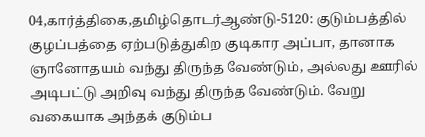04,கார்த்திகை,தமிழ்தொடர்ஆண்டு-5120: குடும்பத்தில் குழப்பத்தை ஏற்படுத்துகிற குடிகார அப்பா, தானாக ஞானோதயம் வந்து திருந்த வேண்டும், அல்லது ஊரில் அடிபட்டு அறிவு வந்து திருந்த வேண்டும். வேறு வகையாக அந்தக் குடும்ப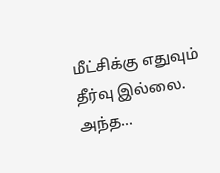மீட்சிக்கு எதுவும் தீர்வு இல்லை.
அந்த...